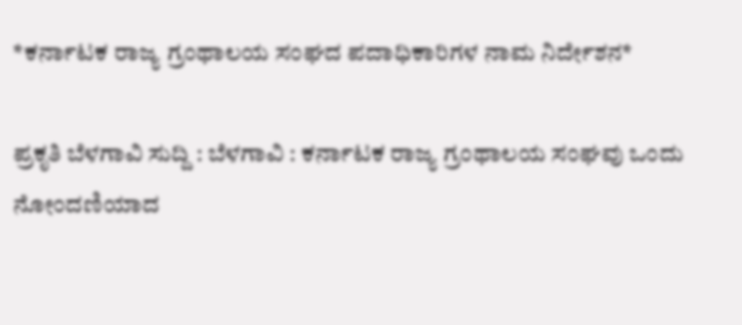*ಕರ್ನಾಟಕ ರಾಜ್ಯ ಗ್ರಂಥಾಲಯ ಸಂಘದ ಪದಾಧಿಕಾರಿಗಳ ನಾಮ ನಿರ್ದೇಶನ*

ಪ್ರಕೃತಿ ಬೆಳಗಾವಿ ಸುದ್ದಿ : ಬೆಳಗಾವಿ : ಕರ್ನಾಟಕ ರಾಜ್ಯ ಗ್ರಂಥಾಲಯ ಸಂಘವು ಒಂದು ನೋಂದಣಿಯಾದ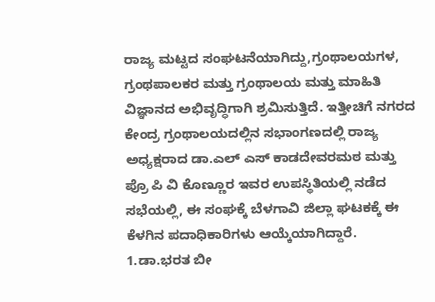ರಾಜ್ಯ ಮಟ್ಟದ ಸಂಘಟನೆಯಾಗಿದ್ದು,ಗ್ರಂಥಾಲಯಗಳ, ಗ್ರಂಥಪಾಲಕರ ಮತ್ತು ಗ್ರಂಥಾಲಯ ಮತ್ತು ಮಾಹಿತಿ ವಿಜ್ಞಾನದ ಅಭಿವೃದ್ಧಿಗಾಗಿ ಶ್ರಮಿಸುತ್ತಿದೆ. ಇತ್ತೀಚಿಗೆ ನಗರದ ಕೇಂದ್ರ ಗ್ರಂಥಾಲಯದಲ್ಲಿನ ಸಭಾಂಗಣದಲ್ಲಿ ರಾಜ್ಯ ಅಧ್ಯಕ್ಷರಾದ ಡಾ.ಎಲ್ ಎಸ್ ಕಾಡದೇವರಮಠ ಮತ್ತು ಪ್ರೊ ಪಿ ವಿ ಕೊಣ್ಣೂರ ಇವರ ಉಪಸ್ಥಿತಿಯಲ್ಲಿ ನಡೆದ ಸಭೆಯಲ್ಲಿ, ಈ ಸಂಘಕ್ಕೆ ಬೆಳಗಾವಿ ಜಿಲ್ಲಾ ಘಟಕಕ್ಕೆ ಈ ಕೆಳಗಿನ ಪದಾಧಿಕಾರಿಗಳು ಆಯ್ಕೆಯಾಗಿದ್ದಾರೆ.
1.ಡಾ.ಭರತ ಬೀ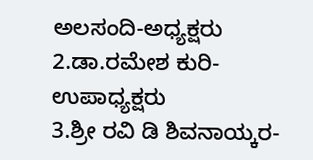ಅಲಸಂದಿ-ಅಧ್ಯಕ್ಷರು
2.ಡಾ.ರಮೇಶ ಕುರಿ- ಉಪಾಧ್ಯಕ್ಷರು
3.ಶ್ರೀ ರವಿ ಡಿ ಶಿವನಾಯ್ಕರ-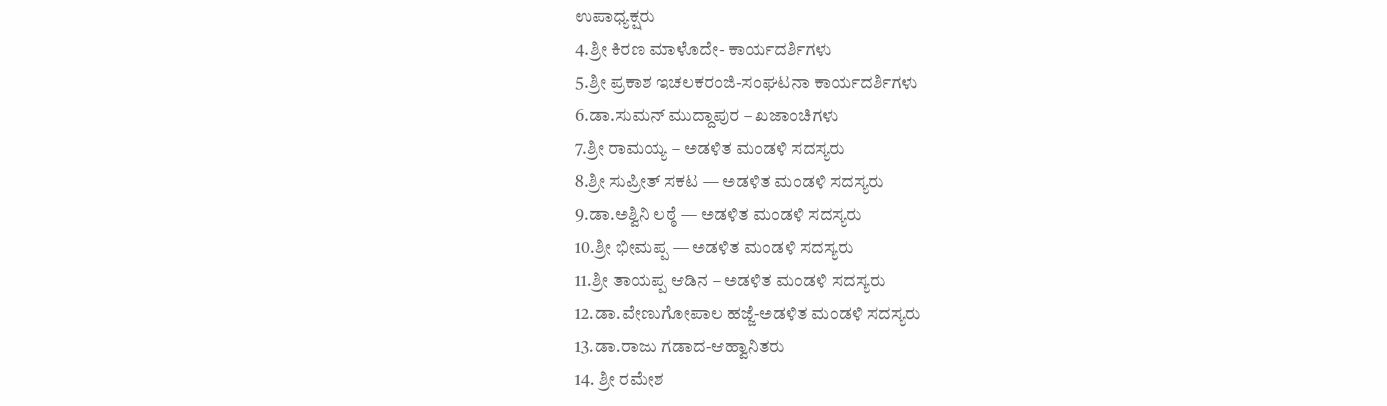ಉಪಾಧ್ಯಕ್ಷರು
4.ಶ್ರೀ ಕಿರಣ ಮಾಳೊದೇ- ಕಾರ್ಯದರ್ಶಿಗಳು
5.ಶ್ರೀ ಪ್ರಕಾಶ ಇಚಲಕರಂಜಿ-ಸಂಘಟನಾ ಕಾರ್ಯದರ್ಶಿಗಳು
6.ಡಾ.ಸುಮನ್ ಮುದ್ದಾಪುರ – ಖಜಾಂಚಿಗಳು
7.ಶ್ರೀ ರಾಮಯ್ಯ – ಅಡಳಿತ ಮಂಡಳಿ ಸದಸ್ಯರು
8.ಶ್ರೀ ಸುಪ್ರೀತ್ ಸಕಟ — ಅಡಳಿತ ಮಂಡಳಿ ಸದಸ್ಯರು
9.ಡಾ.ಅಶ್ವಿನಿ ಲಠ್ಠೆ — ಅಡಳಿತ ಮಂಡಳಿ ಸದಸ್ಯರು
10.ಶ್ರೀ ಭೀಮಪ್ಪ — ಅಡಳಿತ ಮಂಡಳಿ ಸದಸ್ಯರು
11.ಶ್ರೀ ತಾಯಪ್ಪ ಆಡಿನ – ಅಡಳಿತ ಮಂಡಳಿ ಸದಸ್ಯರು
12.ಡಾ.ವೇಣುಗೋಪಾಲ ಹಜ್ಜೆ-ಅಡಳಿತ ಮಂಡಳಿ ಸದಸ್ಯರು
13.ಡಾ.ರಾಜು ಗಡಾದ-ಆಹ್ವಾನಿತರು
14. ಶ್ರೀ ರಮೇಶ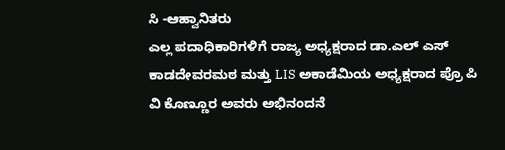ಸಿ -ಆಹ್ವಾನಿತರು
ಎಲ್ಲ ಪದಾಧಿಕಾರಿಗಳಿಗೆ ರಾಜ್ಯ ಅಧ್ಯಕ್ಷರಾದ ಡಾ.ಎಲ್ ಎಸ್ ಕಾಡದೇವರಮಠ ಮತ್ತು LIS ಅಕಾಡೆಮಿಯ ಅಧ್ಯಕ್ಷರಾದ ಪ್ರೊ ಪಿ ವಿ ಕೊಣ್ಣೂರ ಅವರು ಅಭಿನಂದನೆ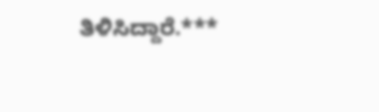ತಿಳಿಸಿದ್ದಾರೆ.***